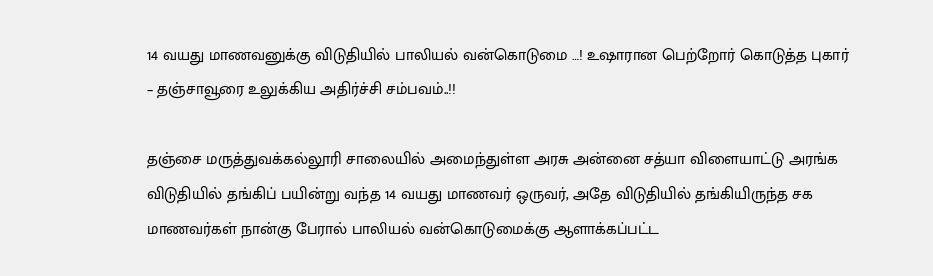14 வயது மாணவனுக்கு விடுதியில் பாலியல் வன்கொடுமை …! உஷாரான பெற்றோர் கொடுத்த புகார் – தஞ்சாவூரை உலுக்கிய அதிர்ச்சி சம்பவம்..!!

தஞ்சை மருத்துவக்கல்லூரி சாலையில் அமைந்துள்ள அரசு அன்னை சத்யா விளையாட்டு அரங்க விடுதியில் தங்கிப் பயின்று வந்த 14 வயது மாணவர் ஒருவர், அதே விடுதியில் தங்கியிருந்த சக மாணவர்கள் நான்கு பேரால் பாலியல் வன்கொடுமைக்கு ஆளாக்கப்பட்ட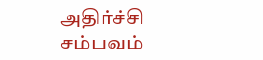அதிர்ச்சி சம்பவம்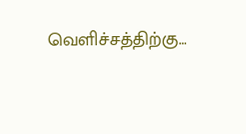வெளிச்சத்திற்கு…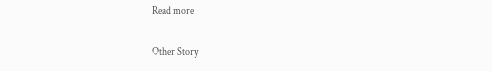Read more

Other Story